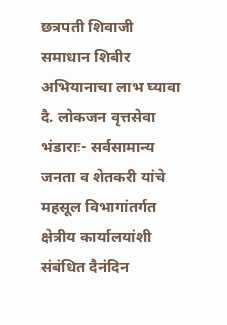छत्रपती शिवाजी समाधान शिबीर अभियानाचा लाभ घ्यावा
दै. लोकजन वृत्तसेवा भंडाराः- सर्वसामान्य जनता व शेतकरी यांचे महसूल विभागांतर्गत क्षेत्रीय कार्यालयांशी संबंधित दैनंदिन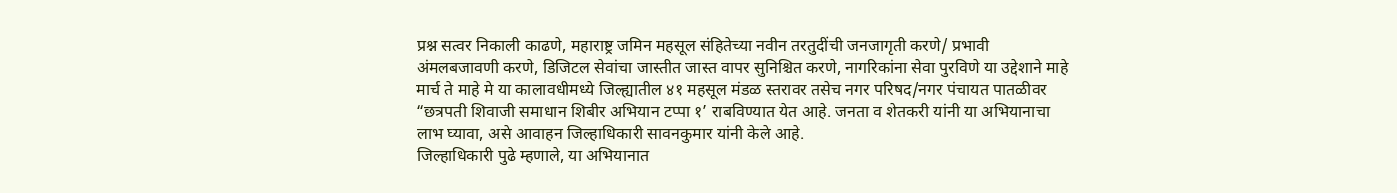प्रश्न सत्वर निकाली काढणे, महाराष्ट्र जमिन महसूल संहितेच्या नवीन तरतुदींची जनजागृती करणे/ प्रभावी अंमलबजावणी करणे, डिजिटल सेवांचा जास्तीत जास्त वापर सुनिश्चित करणे, नागरिकांना सेवा पुरविणे या उद्देशाने माहे मार्च ते माहे मे या कालावधीमध्ये जिल्ह्यातील ४१ महसूल मंडळ स्तरावर तसेच नगर परिषद/नगर पंचायत पातळीवर “छत्रपती शिवाजी समाधान शिबीर अभियान टप्पा १’ राबविण्यात येत आहे. जनता व शेतकरी यांनी या अभियानाचा लाभ घ्यावा, असे आवाहन जिल्हाधिकारी सावनकुमार यांनी केले आहे.
जिल्हाधिकारी पुढे म्हणाले, या अभियानात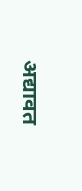अद्यावत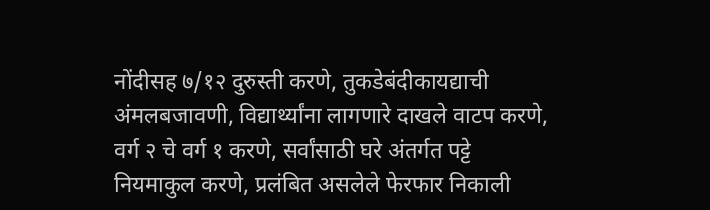नोंदीसह ७/१२ दुरुस्ती करणे, तुकडेबंदीकायद्याची अंमलबजावणी, विद्यार्थ्यांना लागणारे दाखले वाटप करणे, वर्ग २ चे वर्ग १ करणे, सर्वांसाठी घरे अंतर्गत पट्टे नियमाकुल करणे, प्रलंबित असलेले फेरफार निकाली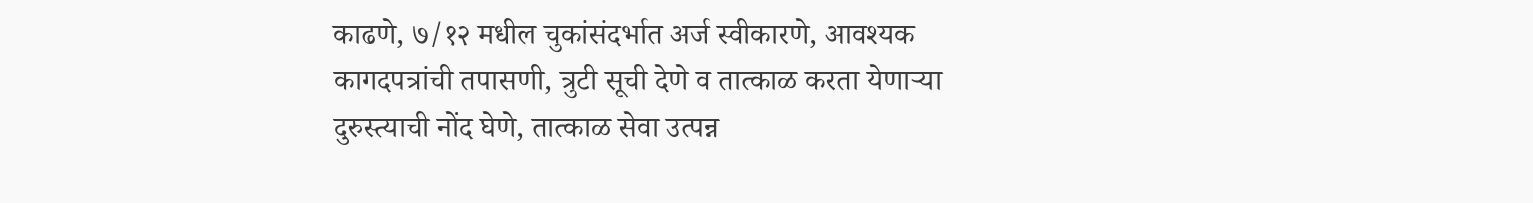काढणे, ७/१२ मधील चुकांसंदर्भात अर्ज स्वीकारणे, आवश्यक कागदपत्रांची तपासणी, त्रुटी सूची देणे व तात्काळ करता येणाऱ्या दुरुस्त्याची नोंद घेणे, तात्काळ सेवा उत्पन्न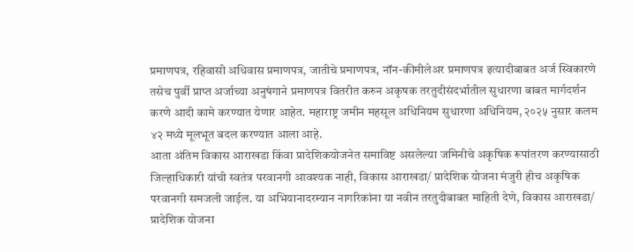प्रमाणपत्र, रहिवासी अधिवास प्रमाणपत्र, जातीचे प्रमाणपत्र, नॉन-कीमीलेअर प्रमाणपत्र इत्यादीबाबत अर्ज स्विकारणे तसेच पुर्वी प्राप्त अर्जाच्या अनुषंगाने प्रमाणपत्र वितरीत करुन अकृषक तरतुदीसंदर्भातील सुधारणा बाबत मार्गदर्शन करणे आदी कामे करण्यात येणार आहेत. महाराष्ट्र जमीन महसूल अधिनियम सुधारणा अधिनियम, २०२५ नुसार कलम ४२ मध्ये मूलभूत बदल करण्यात आला आहे.
आता अंतिम विकास आराखडा किंवा प्रादेशिकयोजनेत समाविष्ट असलेल्या जमिनीचे अकृषिक रूपांतरण करण्यासाठी जिल्हाधिकारी यांची स्वतंत्र परवानगी आवश्यक नाही, विकास आराखडा/ प्रादेशिक योजना मंजुरी हीच अकृषिक परवानगी समजली जाईल. या अभियानादरम्यान नागरिकांना या नवीन तरतुदीबाबत माहिती देणे, विकास आराखडा/ प्रादेशिक योजना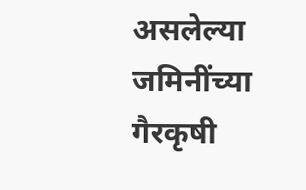असलेल्या जमिनींच्या गैरकृषी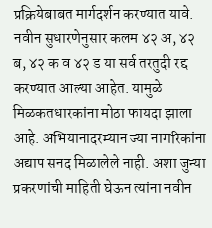प्रक्रियेबाबत मार्गदर्शन करण्यात यावे. नवीन सुधारणेनुसार कलम ४२ अ, ४२ ब, ४२ क व ४२ ड या सर्व तरतुदी रद्द करण्यात आल्या आहेत. यामुळे मिळकतधारकांना मोठा फायदा झाला आहे. अभियानादरम्यान ज्या नागरिकांना अद्याप सनद मिळालेले नाही. अशा जुन्या प्रकरणांची माहिती घेऊन त्यांना नवीन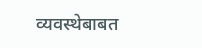व्यवस्थेबाबत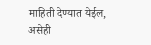माहिती देण्यात येईल, असेही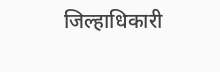जिल्हाधिकारी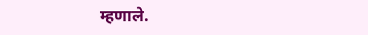म्हणाले.